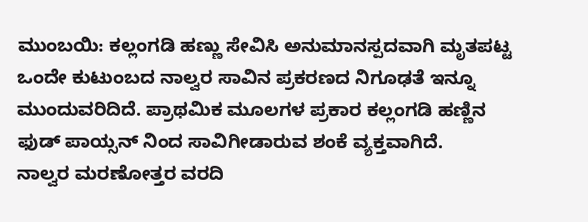ಮುಂಬಯಿ: ಕಲ್ಲಂಗಡಿ ಹಣ್ಣು ಸೇವಿಸಿ ಅನುಮಾನಸ್ಪದವಾಗಿ ಮೃತಪಟ್ಟ ಒಂದೇ ಕುಟುಂಬದ ನಾಲ್ವರ ಸಾವಿನ ಪ್ರಕರಣದ ನಿಗೂಢತೆ ಇನ್ನೂ ಮುಂದುವರಿದಿದೆ. ಪ್ರಾಥಮಿಕ ಮೂಲಗಳ ಪ್ರಕಾರ ಕಲ್ಲಂಗಡಿ ಹಣ್ಣಿನ ಫುಡ್ ಪಾಯ್ಸನ್ ನಿಂದ ಸಾವಿಗೀಡಾರುವ ಶಂಕೆ ವ್ಯಕ್ತವಾಗಿದೆ.
ನಾಲ್ವರ ಮರಣೋತ್ತರ ವರದಿ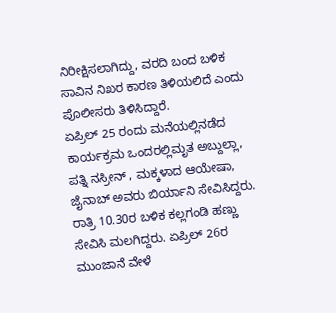ನಿರೀಕ್ಷಿಸಲಾಗಿದ್ದು, ವರದಿ ಬಂದ ಬಳಿಕ ಸಾವಿನ ನಿಖರ ಕಾರಣ ತಿಳಿಯಲಿದೆ ಎಂದು ಪೊಲೀಸರು ತಿಳಿಸಿದ್ದಾರೆ.
ಏಪ್ರಿಲ್ 25 ರಂದು ಮನೆಯಲ್ಲಿನಡೆದ ಕಾರ್ಯಕ್ರಮ ಒಂದರಲ್ಲಿಮೃತ ಅಬ್ದುಲ್ಲಾ, ಪತ್ನಿ ನಸ್ರೀನ್ , ಮಕ್ಕಳಾದ ಆಯೇಷಾ, ಜೈನಾಬ್ ಅವರು ಬಿರ್ಯಾನಿ ಸೇವಿಸಿದ್ದರು. ರಾತ್ರಿ 10.30ರ ಬಳಿಕ ಕಲ್ಲಗಂಡಿ ಹಣ್ಣು ಸೇವಿಸಿ ಮಲಗಿದ್ದರು. ಏಪ್ರಿಲ್ 26ರ ಮುಂಜಾನೆ ವೇಳೆ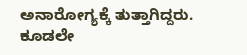ಅನಾರೋಗ್ಯಕ್ಕೆ ತುತ್ತಾಗಿದ್ದರು. ಕೂಡಲೇ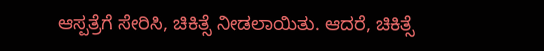ಆಸ್ಪತ್ರೆಗೆ ಸೇರಿಸಿ, ಚಿಕಿತ್ಸೆ ನೀಡಲಾಯಿತು. ಆದರೆ, ಚಿಕಿತ್ಸೆ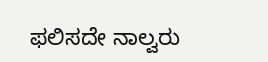ಫಲಿಸದೇ ನಾಲ್ವರು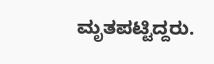ಮೃತಪಟ್ಟಿದ್ದರು.